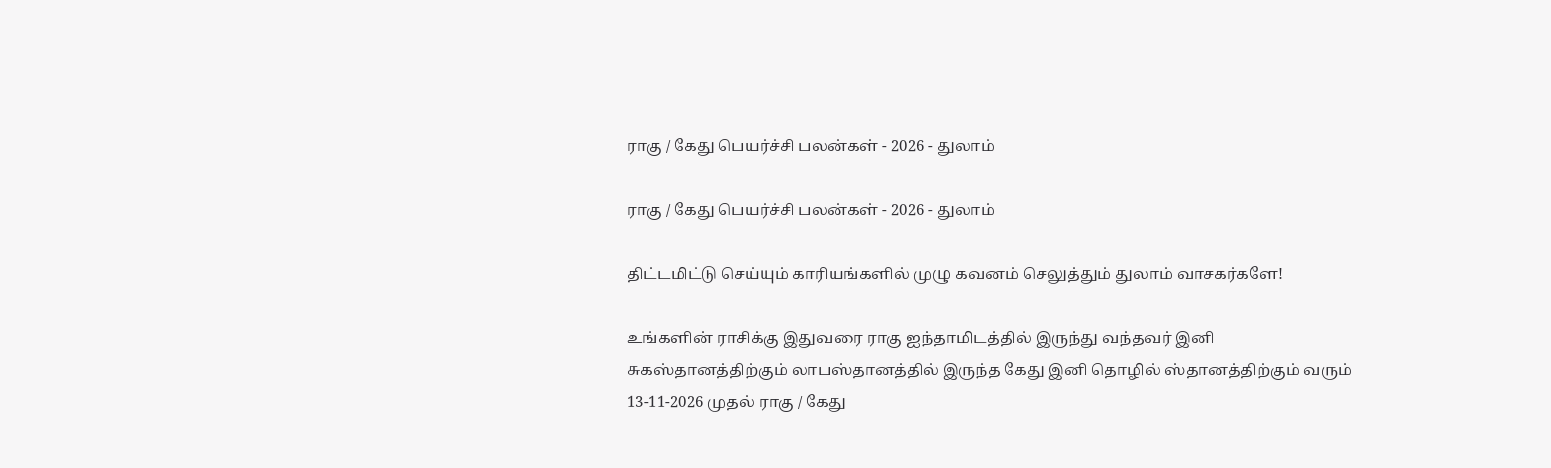ராகு / கேது பெயர்ச்சி பலன்கள் - 2026 - துலாம்

ராகு / கேது பெயர்ச்சி பலன்கள் - 2026 - துலாம்

திட்டமிட்டு செய்யும் காரியங்களில் முழு கவனம் செலுத்தும் துலாம் வாசகர்களே!

உங்களின் ராசிக்கு இதுவரை ராகு ஐந்தாமிடத்தில் இருந்து வந்தவர் இனி சுகஸ்தானத்திற்கும் லாபஸ்தானத்தில் இருந்த கேது இனி தொழில் ஸ்தானத்திற்கும் வரும் 13-11-2026 முதல் ராகு / கேது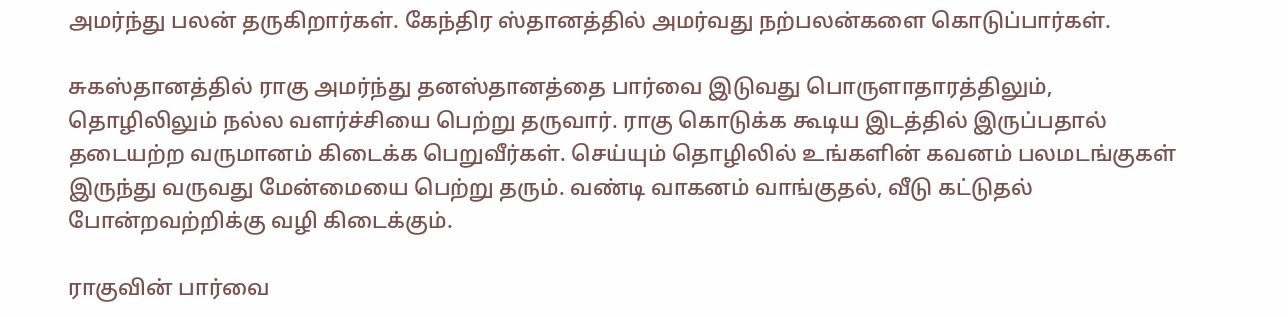அமர்ந்து பலன் தருகிறார்கள். கேந்திர ஸ்தானத்தில் அமர்வது நற்பலன்களை கொடுப்பார்கள்.

சுகஸ்தானத்தில் ராகு அமர்ந்து தனஸ்தானத்தை பார்வை இடுவது பொருளாதாரத்திலும், தொழிலிலும் நல்ல வளர்ச்சியை பெற்று தருவார். ராகு கொடுக்க கூடிய இடத்தில் இருப்பதால் தடையற்ற வருமானம் கிடைக்க பெறுவீர்கள். செய்யும் தொழிலில் உங்களின் கவனம் பலமடங்குகள் இருந்து வருவது மேன்மையை பெற்று தரும். வண்டி வாகனம் வாங்குதல், வீடு கட்டுதல் போன்றவற்றிக்கு வழி கிடைக்கும்.

ராகுவின் பார்வை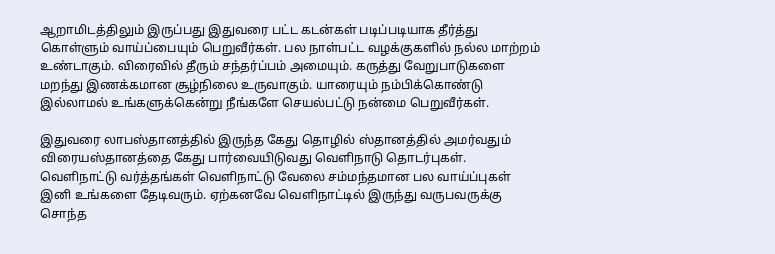ஆறாமிடத்திலும் இருப்பது இதுவரை பட்ட கடன்கள் படிப்படியாக தீர்த்து கொள்ளும் வாய்ப்பையும் பெறுவீர்கள். பல நாள்பட்ட வழக்குகளில் நல்ல மாற்றம் உண்டாகும். விரைவில் தீரும் சந்தர்ப்பம் அமையும். கருத்து வேறுபாடுகளை மறந்து இணக்கமான சூழ்நிலை உருவாகும். யாரையும் நம்பிக்கொண்டு இல்லாமல் உங்களுக்கென்று நீங்களே செயல்பட்டு நன்மை பெறுவீர்கள்.

இதுவரை லாபஸ்தானத்தில் இருந்த கேது தொழில் ஸ்தானத்தில் அமர்வதும் விரையஸ்தானத்தை கேது பார்வையிடுவது வெளிநாடு தொடர்புகள். வெளிநாட்டு வர்த்தங்கள் வெளிநாட்டு வேலை சம்மந்தமான பல வாய்ப்புகள் இனி உங்களை தேடிவரும். ஏற்கனவே வெளிநாட்டில் இருந்து வருபவருக்கு சொந்த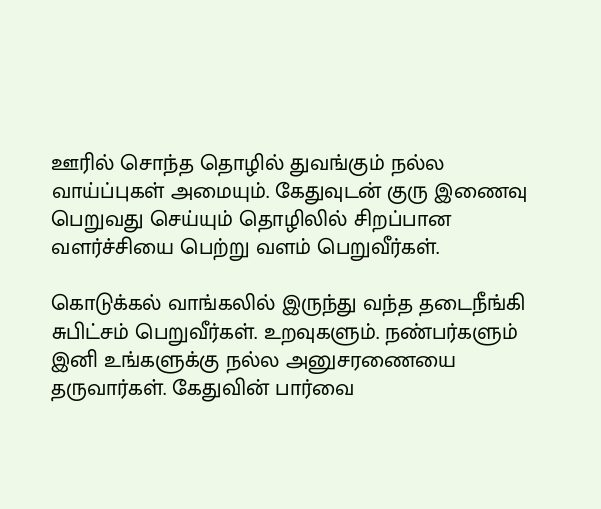ஊரில் சொந்த தொழில் துவங்கும் நல்ல வாய்ப்புகள் அமையும். கேதுவுடன் குரு இணைவு பெறுவது செய்யும் தொழிலில் சிறப்பான வளர்ச்சியை பெற்று வளம் பெறுவீர்கள்.

கொடுக்கல் வாங்கலில் இருந்து வந்த தடைநீங்கி சுபிட்சம் பெறுவீர்கள். உறவுகளும். நண்பர்களும் இனி உங்களுக்கு நல்ல அனுசரணையை தருவார்கள். கேதுவின் பார்வை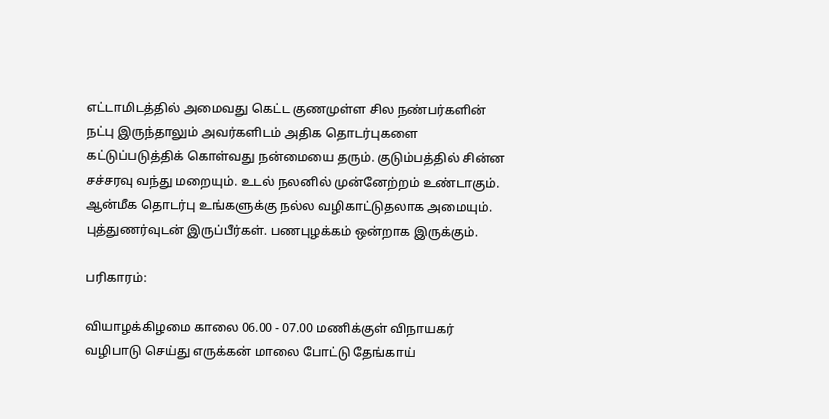எட்டாமிடத்தில் அமைவது கெட்ட குணமுள்ள சில நண்பர்களின் நட்பு இருந்தாலும் அவர்களிடம் அதிக தொடர்புகளை கட்டுப்படுத்திக் கொள்வது நன்மையை தரும். குடும்பத்தில் சின்ன சச்சரவு வந்து மறையும். உடல் நலனில் முன்னேற்றம் உண்டாகும். ஆன்மீக தொடர்பு உங்களுக்கு நல்ல வழிகாட்டுதலாக அமையும். புத்துணர்வுடன் இருப்பீர்கள். பணபுழக்கம் ஒன்றாக இருக்கும்.

பரிகாரம்:

வியாழக்கிழமை காலை 06.00 - 07.00 மணிக்குள் விநாயகர் வழிபாடு செய்து எருக்கன் மாலை போட்டு தேங்காய்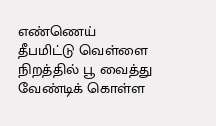எண்ணெய் தீபமிட்டு வெள்ளை நிறத்தில் பூ வைத்து வேண்டிக் கொள்ள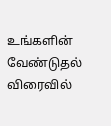உங்களின் வேண்டுதல் விரைவில்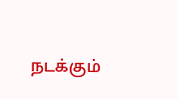நடக்கும்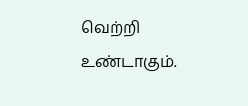வெற்றி உண்டாகும்.